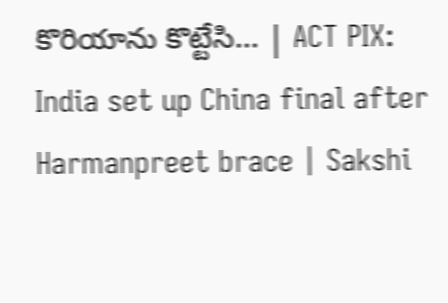కొరియాను కొట్టేసి... | ACT PIX: India set up China final after Harmanpreet brace | Sakshi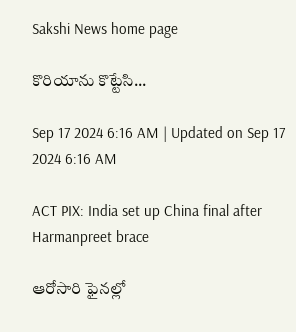Sakshi News home page

కొరియాను కొట్టేసి...

Sep 17 2024 6:16 AM | Updated on Sep 17 2024 6:16 AM

ACT PIX: India set up China final after Harmanpreet brace

ఆరోసారి ఫైనల్లో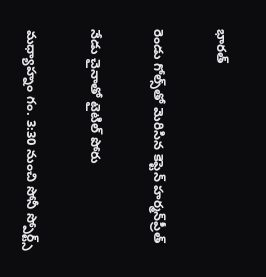భారత్‌

రెండు గోల్స్‌తో మెరిసిన కెప్టెన్‌ హర్మన్‌ప్రీత్‌

నేడు చైనాతో టైటిల్‌ పోరు

మధ్యాహ్నం గం. 3:30 నుంచి సోనీ స్పోర్ట్స్‌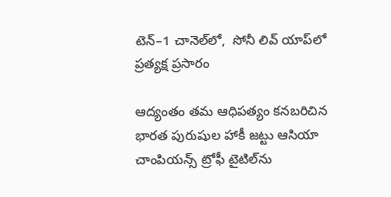టెన్‌–1 చానెల్‌లో,  సోనీ లివ్‌ యాప్‌లో ప్రత్యక్ష ప్రసారం

ఆద్యంతం తమ ఆధిపత్యం కనబరిచిన భారత పురుషుల హాకీ జట్టు ఆసియా చాంపియన్స్‌ ట్రోఫీ టైటిల్‌ను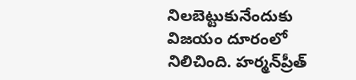నిలబెట్టుకునేందుకు విజయం దూరంలో నిలిచింది. హర్మన్‌ప్రీత్‌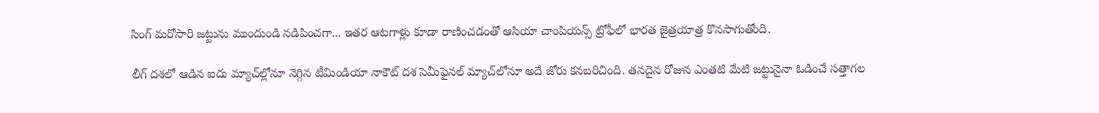సింగ్‌ మరోసారి జట్టును ముందుండి నడిపించగా... ఇతర ఆటగాళ్లు కూడా రాణించడంతో ఆసియా చాంపియన్స్‌ ట్రోఫీలో భారత జైత్రయాత్ర కొనసాగుతోంది.

లీగ్‌ దశలో ఆడిన ఐదు మ్యాచ్‌ల్లోనూ నెగ్గిన టీమిండియా నాకౌట్‌ దశ సెమీఫైనల్‌ మ్యాచ్‌లోనూ అదే జోరు కనబరిచింది. తనదైన రోజున ఎంతటి మేటి జట్టునైనా ఓడించే సత్తాగల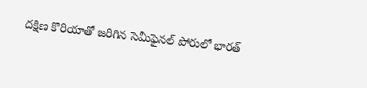దక్షిణ కొరియాతో జరిగిన సెమీఫైనల్‌ పోరులో భారత్‌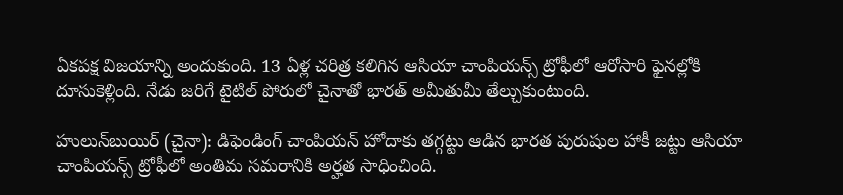ఏకపక్ష విజయాన్ని అందుకుంది. 13 ఏళ్ల చరిత్ర కలిగిన ఆసియా చాంపియన్స్‌ ట్రోఫీలో ఆరోసారి ఫైనల్లోకి దూసుకెళ్లింది. నేడు జరిగే టైటిల్‌ పోరులో చైనాతో భారత్‌ అమీతుమీ తేల్చుకుంటుంది.

హులున్‌బుయిర్‌ (చైనా): డిఫెండింగ్‌ చాంపియన్‌ హోదాకు తగ్గట్టు ఆడిన భారత పురుషుల హాకీ జట్టు ఆసియా చాంపియన్స్‌ ట్రోఫీలో అంతిమ సమరానికి అర్హత సాధించింది.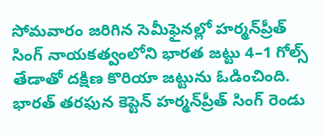సోమవారం జరిగిన సెమీఫైనల్లో హర్మన్‌ప్రీత్‌ సింగ్‌ నాయకత్వంలోని భారత జట్టు 4–1 గోల్స్‌ తేడాతో దక్షిణ కొరియా జట్టును ఓడించింది. భారత్‌ తరఫున కెప్టెన్‌ హర్మన్‌ప్రీత్‌ సింగ్‌ రెండు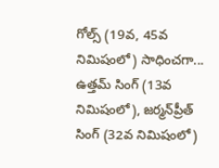గోల్స్‌ (19వ, 45వ నిమిషంలో) సాధించగా... ఉత్తమ్‌ సింగ్‌ (13వ నిమిషంలో), జర్మన్‌ప్రీత్‌ సింగ్‌ (32వ నిమిషంలో)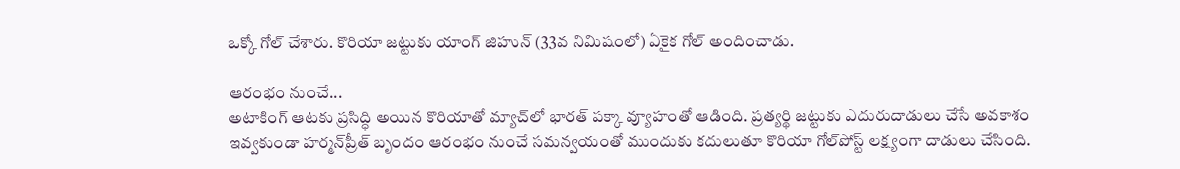ఒక్కో గోల్‌ చేశారు. కొరియా జట్టుకు యాంగ్‌ జిహున్‌ (33వ నిమిషంలో) ఏకైక గోల్‌ అందించాడు.

ఆరంభం నుంచే...
అటాకింగ్‌ ఆటకు ప్రసిద్ధి అయిన కొరియాతో మ్యాచ్‌లో భారత్‌ పక్కా వ్యూహంతో ఆడింది. ప్రత్యర్థి జట్టుకు ఎదురుదాడులు చేసే అవకాశం ఇవ్వకుండా హర్మన్‌ప్రీత్‌ బృందం ఆరంభం నుంచే సమన్వయంతో ముందుకు కదులుతూ కొరియా గోల్‌పోస్ట్‌ లక్ష్యంగా దాడులు చేసింది.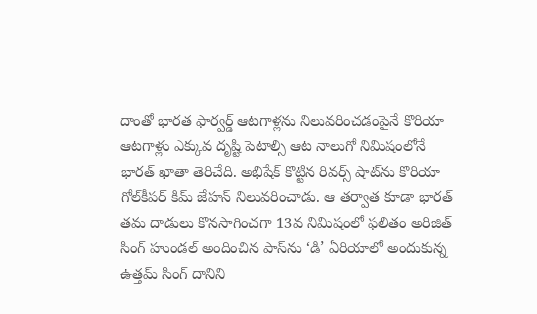దాంతో భారత ఫార్వర్డ్‌ ఆటగాళ్లను నిలువరించడంపైనే కొరియా ఆటగాళ్లు ఎక్కువ దృష్టి పెటాల్సి ఆట నాలుగో నిమిషంలోనే భారత్‌ ఖాతా తెరిచేది. అభిషేక్‌ కొట్టిన రివర్స్‌ షాట్‌ను కొరియా గోల్‌కీపర్‌ కిమ్‌ జేహన్‌ నిలువరించాడు. ఆ తర్వాత కూడా భారత్‌ తమ దాడులు కొనసాగించగా 13వ నిమిషంలో ఫలితం అరిజిత్‌ సింగ్‌ హుండల్‌ అందించిన పాస్‌ను ‘డి’ ఏరియాలో అందుకున్న ఉత్తమ్‌ సింగ్‌ దానిని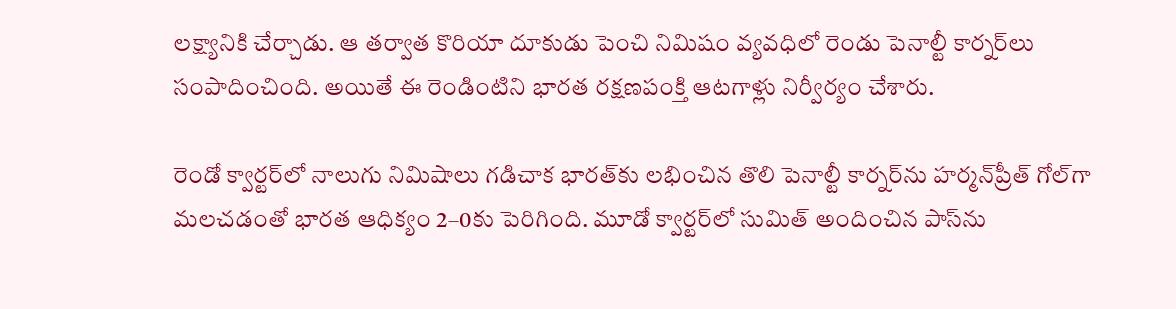లక్ష్యానికి చేర్చాడు. ఆ తర్వాత కొరియా దూకుడు పెంచి నిమిషం వ్యవధిలో రెండు పెనాల్టీ కార్నర్‌లు సంపాదించింది. అయితే ఈ రెండింటిని భారత రక్షణపంక్తి ఆటగాళ్లు నిర్వీర్యం చేశారు.

రెండో క్వార్టర్‌లో నాలుగు నిమిషాలు గడిచాక భారత్‌కు లభించిన తొలి పెనాల్టీ కార్నర్‌ను హర్మన్‌ప్రీత్‌ గోల్‌గా మలచడంతో భారత ఆధిక్యం 2–0కు పెరిగింది. మూడో క్వార్టర్‌లో సుమిత్‌ అందించిన పాస్‌ను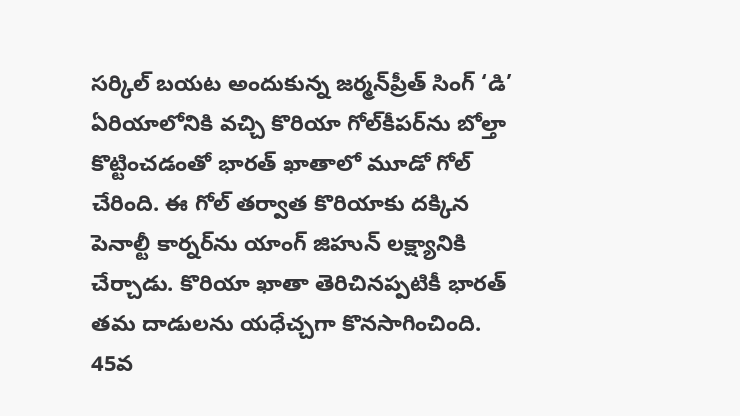సర్కిల్‌ బయట అందుకున్న జర్మన్‌ప్రీత్‌ సింగ్‌ ‘డి’ ఏరియాలోనికి వచ్చి కొరియా గోల్‌కీపర్‌ను బోల్తా కొట్టించడంతో భారత్‌ ఖాతాలో మూడో గోల్‌ చేరింది. ఈ గోల్‌ తర్వాత కొరియాకు దక్కిన పెనాల్టీ కార్నర్‌ను యాంగ్‌ జిహున్‌ లక్ష్యానికి చేర్చాడు. కొరియా ఖాతా తెరిచినప్పటికీ భారత్‌ తమ దాడులను యధేచ్చగా కొనసాగించింది. 45వ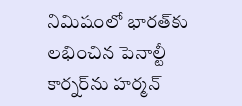నిమిషంలో భారత్‌కు లభించిన పెనాల్టీ కార్నర్‌ను హర్మన్‌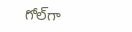గోల్‌గా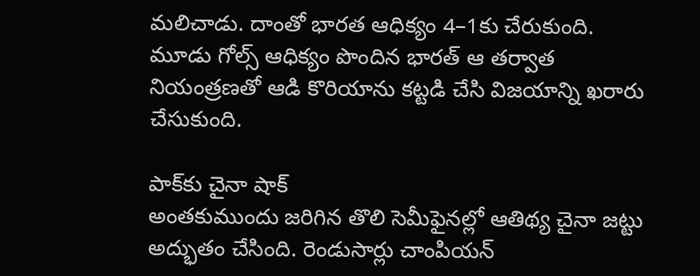మలిచాడు. దాంతో భారత ఆధిక్యం 4–1కు చేరుకుంది. మూడు గోల్స్‌ ఆధిక్యం పొందిన భారత్‌ ఆ తర్వాత నియంత్రణతో ఆడి కొరియాను కట్టడి చేసి విజయాన్ని ఖరారు చేసుకుంది.

పాక్‌కు చైనా షాక్‌
అంతకుముందు జరిగిన తొలి సెమీఫైనల్లో ఆతిథ్య చైనా జట్టు అద్భుతం చేసింది. రెండుసార్లు చాంపియన్‌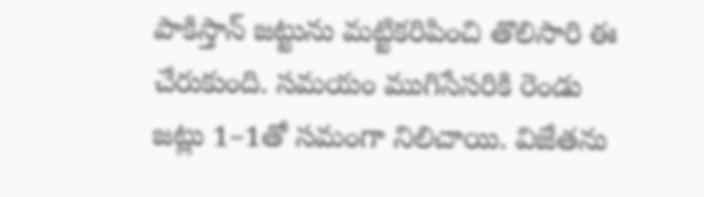పాకిస్తాన్‌ జట్టును మట్టికరిపించి తొలిసారి ఈ చేరుకుంది. సమయం ముగిసేసరికి రెండు జట్లు 1–1తో సమంగా నిలిచాయి. విజేతను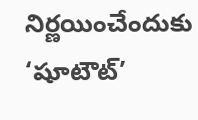నిర్ణయించేందుకు ‘షూటౌట్‌’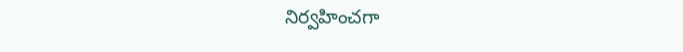నిర్వహించగా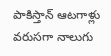పాకిస్తాన్‌ ఆటగాళ్లు వరుసగా నాలుగు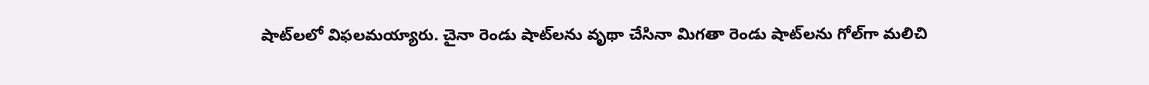షాట్‌లలో విఫలమయ్యారు. చైనా రెండు షాట్‌లను వృథా చేసినా మిగతా రెండు షాట్‌లను గోల్‌గా మలిచి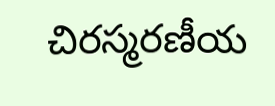చిరస్మరణీయ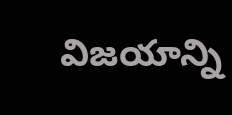విజయాన్ని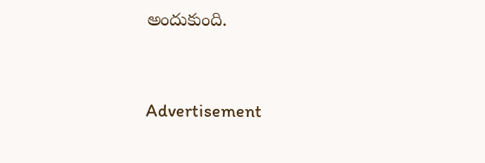అందుకుంది.


Advertisement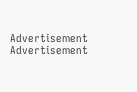Advertisement
Advertisement